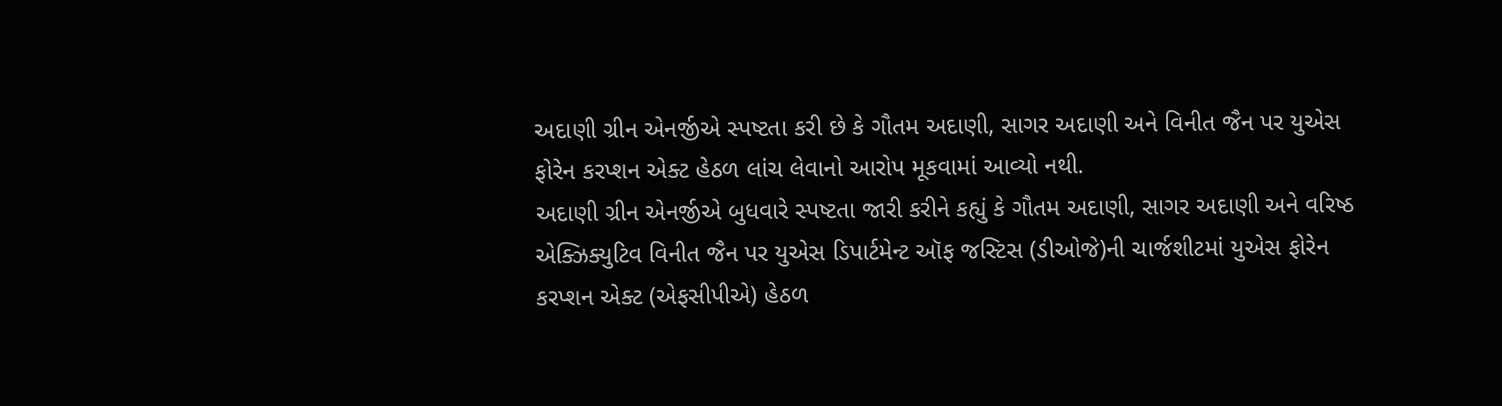અદાણી ગ્રીન એનર્જીએ સ્પષ્ટતા કરી છે કે ગૌતમ અદાણી, સાગર અદાણી અને વિનીત જૈન પર યુએસ ફોરેન કરપ્શન એક્ટ હેઠળ લાંચ લેવાનો આરોપ મૂકવામાં આવ્યો નથી.
અદાણી ગ્રીન એનર્જીએ બુધવારે સ્પષ્ટતા જારી કરીને કહ્યું કે ગૌતમ અદાણી, સાગર અદાણી અને વરિષ્ઠ એક્ઝિક્યુટિવ વિનીત જૈન પર યુએસ ડિપાર્ટમેન્ટ ઑફ જસ્ટિસ (ડીઓજે)ની ચાર્જશીટમાં યુએસ ફોરેન કરપ્શન એક્ટ (એફસીપીએ) હેઠળ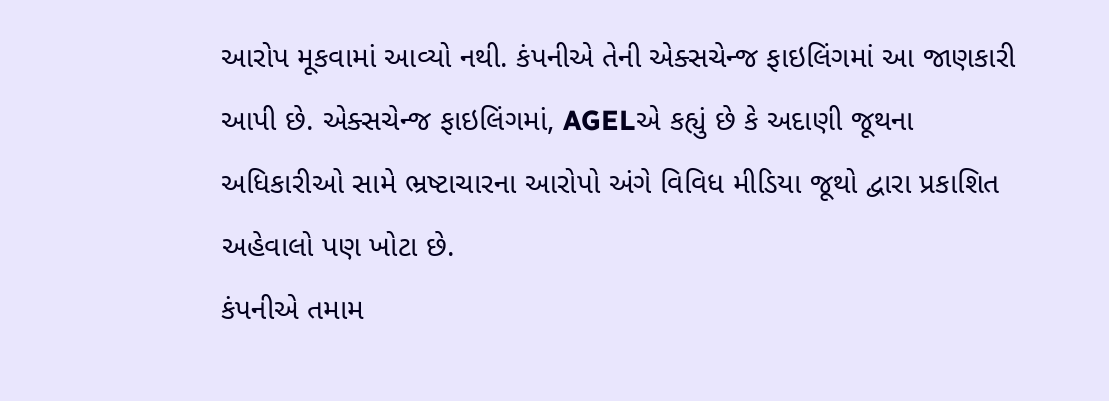આરોપ મૂકવામાં આવ્યો નથી. કંપનીએ તેની એક્સચેન્જ ફાઇલિંગમાં આ જાણકારી આપી છે. એક્સચેન્જ ફાઇલિંગમાં, AGELએ કહ્યું છે કે અદાણી જૂથના અધિકારીઓ સામે ભ્રષ્ટાચારના આરોપો અંગે વિવિધ મીડિયા જૂથો દ્વારા પ્રકાશિત અહેવાલો પણ ખોટા છે.
કંપનીએ તમામ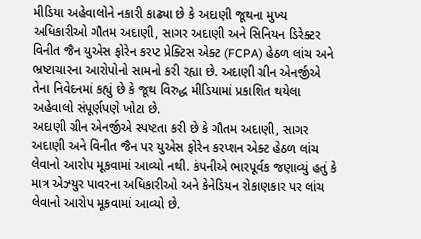મીડિયા અહેવાલોને નકારી કાઢ્યા છે કે અદાણી જૂથના મુખ્ય અધિકારીઓ ગૌતમ અદાણી, સાગર અદાણી અને સિનિયન ડિરેક્ટર વિનીત જૈન યુએસ ફોરેન કરપ્ટ પ્રેક્ટિસ એક્ટ (FCPA) હેઠળ લાંચ અને ભ્રષ્ટાચારના આરોપોનો સામનો કરી રહ્યા છે. અદાણી ગ્રીન એનર્જીએ તેના નિવેદનમાં કહ્યું છે કે જૂથ વિરુદ્ધ મીડિયામાં પ્રકાશિત થયેલા અહેવાલો સંપૂર્ણપણે ખોટા છે.
અદાણી ગ્રીન એનર્જીએ સ્પષ્ટતા કરી છે કે ગૌતમ અદાણી, સાગર અદાણી અને વિનીત જૈન પર યુએસ ફોરેન કરપ્શન એક્ટ હેઠળ લાંચ લેવાનો આરોપ મૂકવામાં આવ્યો નથી. કંપનીએ ભારપૂર્વક જણાવ્યું હતું કે માત્ર એઝ્યુર પાવરના અધિકારીઓ અને કેનેડિયન રોકાણકાર પર લાંચ લેવાનો આરોપ મૂકવામાં આવ્યો છે.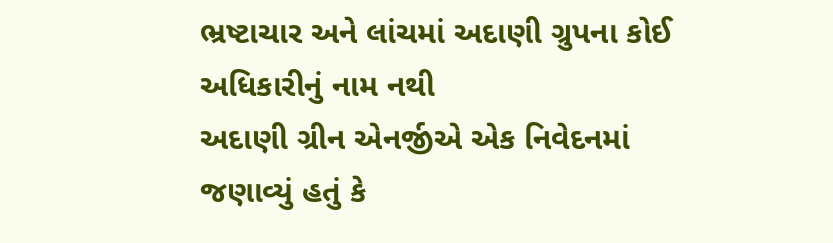ભ્રષ્ટાચાર અને લાંચમાં અદાણી ગ્રુપના કોઈ અધિકારીનું નામ નથી
અદાણી ગ્રીન એનર્જીએ એક નિવેદનમાં જણાવ્યું હતું કે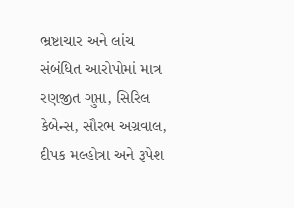ભ્રષ્ટાચાર અને લાંચ સંબંધિત આરોપોમાં માત્ર રણજીત ગુપ્તા, સિરિલ કેબેન્સ, સૌરભ અગ્રવાલ, દીપક મલ્હોત્રા અને રૂપેશ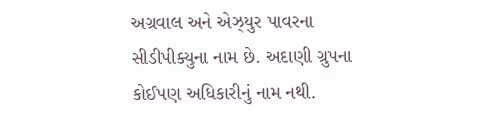અગ્રવાલ અને એઝ્યુર પાવરના સીડીપીક્યુના નામ છે. અદાણી ગ્રુપના કોઈપણ અધિકારીનું નામ નથી.